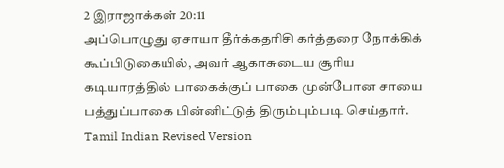2 இராஜாக்கள் 20:11
அப்பொழுது ஏசாயா தீர்க்கதரிசி கர்த்தரை நோக்கிக் கூப்பிடுகையில், அவர் ஆகாசுடைய சூரிய கடியாரத்தில் பாகைக்குப் பாகை முன்போன சாயை பத்துப்பாகை பின்னிட்டுத் திரும்பும்படி செய்தார்.
Tamil Indian Revised Version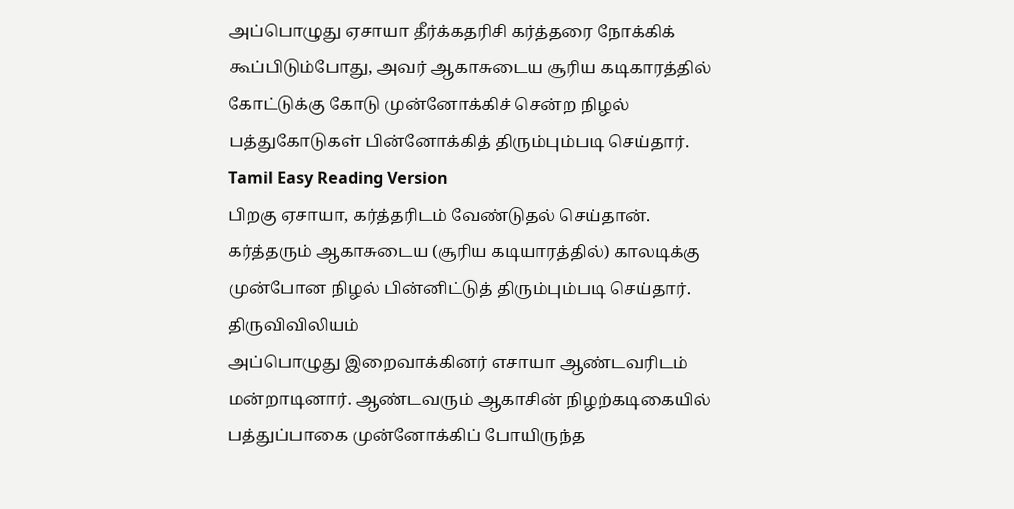அப்பொழுது ஏசாயா தீர்க்கதரிசி கர்த்தரை நோக்கிக் கூப்பிடும்போது, அவர் ஆகாசுடைய சூரிய கடிகாரத்தில் கோட்டுக்கு கோடு முன்னோக்கிச் சென்ற நிழல் பத்துகோடுகள் பின்னோக்கித் திரும்பும்படி செய்தார்.
Tamil Easy Reading Version
பிறகு ஏசாயா, கர்த்தரிடம் வேண்டுதல் செய்தான். கர்த்தரும் ஆகாசுடைய (சூரிய கடியாரத்தில்) காலடிக்கு முன்போன நிழல் பின்னிட்டுத் திரும்பும்படி செய்தார்.
திருவிவிலியம்
அப்பொழுது இறைவாக்கினர் எசாயா ஆண்டவரிடம் மன்றாடினார். ஆண்டவரும் ஆகாசின் நிழற்கடிகையில் பத்துப்பாகை முன்னோக்கிப் போயிருந்த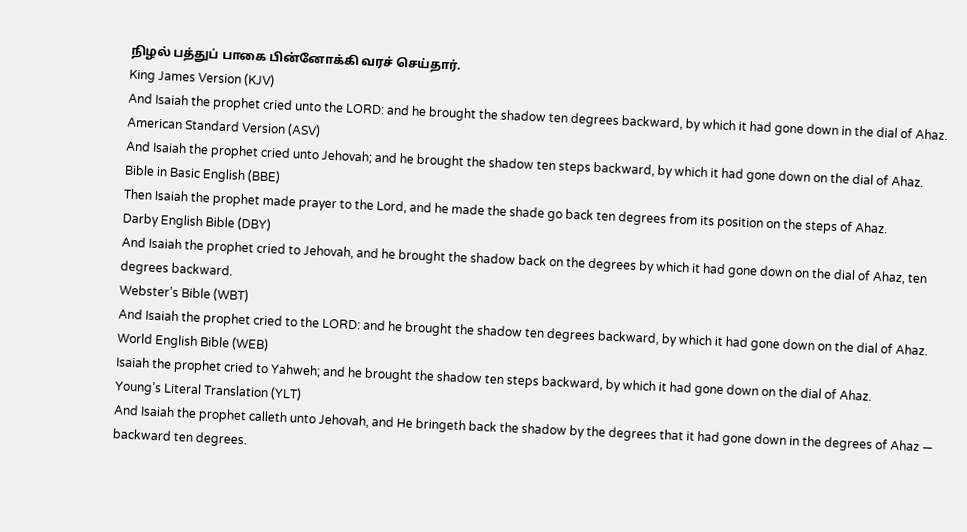நிழல் பத்துப் பாகை பின்னோக்கி வரச் செய்தார்.
King James Version (KJV)
And Isaiah the prophet cried unto the LORD: and he brought the shadow ten degrees backward, by which it had gone down in the dial of Ahaz.
American Standard Version (ASV)
And Isaiah the prophet cried unto Jehovah; and he brought the shadow ten steps backward, by which it had gone down on the dial of Ahaz.
Bible in Basic English (BBE)
Then Isaiah the prophet made prayer to the Lord, and he made the shade go back ten degrees from its position on the steps of Ahaz.
Darby English Bible (DBY)
And Isaiah the prophet cried to Jehovah, and he brought the shadow back on the degrees by which it had gone down on the dial of Ahaz, ten degrees backward.
Webster’s Bible (WBT)
And Isaiah the prophet cried to the LORD: and he brought the shadow ten degrees backward, by which it had gone down on the dial of Ahaz.
World English Bible (WEB)
Isaiah the prophet cried to Yahweh; and he brought the shadow ten steps backward, by which it had gone down on the dial of Ahaz.
Young’s Literal Translation (YLT)
And Isaiah the prophet calleth unto Jehovah, and He bringeth back the shadow by the degrees that it had gone down in the degrees of Ahaz — backward ten degrees.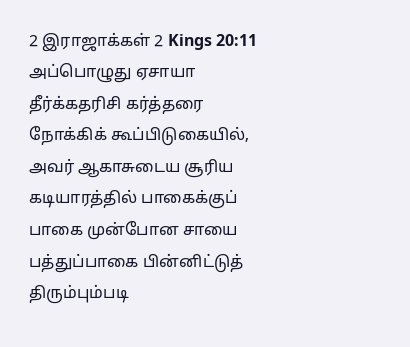2 இராஜாக்கள் 2 Kings 20:11
அப்பொழுது ஏசாயா தீர்க்கதரிசி கர்த்தரை நோக்கிக் கூப்பிடுகையில், அவர் ஆகாசுடைய சூரிய கடியாரத்தில் பாகைக்குப் பாகை முன்போன சாயை பத்துப்பாகை பின்னிட்டுத் திரும்பும்படி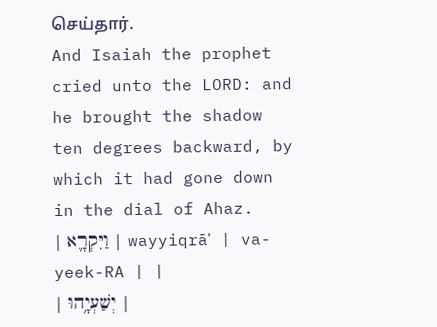செய்தார்.
And Isaiah the prophet cried unto the LORD: and he brought the shadow ten degrees backward, by which it had gone down in the dial of Ahaz.
| וַיִּקְרָ֛א | wayyiqrāʾ | va-yeek-RA | |
| יְשַׁעְיָ֥הוּ |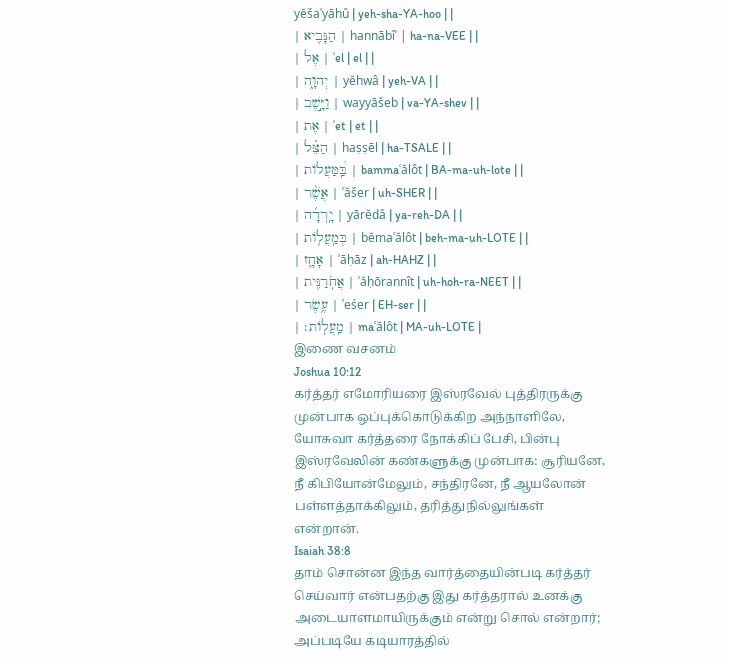yĕšaʿyāhû | yeh-sha-YA-hoo | |
| הַנָּבִ֖יא | hannābîʾ | ha-na-VEE | |
| אֶל | ʾel | el | |
| יְהוָ֑ה | yĕhwâ | yeh-VA | |
| וַיָּ֣שֶׁב | wayyāšeb | va-YA-shev | |
| אֶת | ʾet | et | |
| הַצֵּ֗ל | haṣṣēl | ha-TSALE | |
| בַּֽ֠מַּעֲלוֹת | bammaʿălôt | BA-ma-uh-lote | |
| אֲשֶׁ֨ר | ʾăšer | uh-SHER | |
| יָֽרְדָ֜ה | yārĕdâ | ya-reh-DA | |
| בְּמַֽעֲל֥וֹת | bĕmaʿălôt | beh-ma-uh-LOTE | |
| אָחָ֛ז | ʾāḥāz | ah-HAHZ | |
| אֲחֹֽרַנִּ֖ית | ʾăḥōrannît | uh-hoh-ra-NEET | |
| עֶ֥שֶׂר | ʿeśer | EH-ser | |
| מַֽעֲלֽוֹת׃ | maʿălôt | MA-uh-LOTE |
இணை வசனம்
Joshua 10:12
கர்த்தர் எமோரியரை இஸ்ரவேல் புத்திரருக்கு முன்பாக ஒப்புக்கொடுக்கிற அந்நாளிலே, யோசுவா கர்த்தரை நோக்கிப் பேசி, பின்பு இஸ்ரவேலின் கண்களுக்கு முன்பாக: சூரியனே, நீ கிபியோன்மேலும், சந்திரனே, நீ ஆயலோன் பள்ளத்தாக்கிலும், தரித்துநில்லுங்கள் என்றான்.
Isaiah 38:8
தாம் சொன்ன இந்த வார்த்தையின்படி கர்த்தர் செய்வார் என்பதற்கு இது கர்த்தரால் உனக்கு அடையாளமாயிருக்கும் என்று சொல் என்றார்; அப்படியே கடியாரத்தில்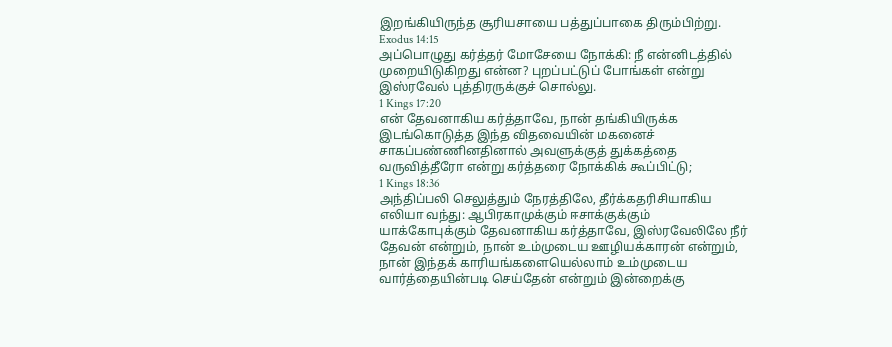இறங்கியிருந்த சூரியசாயை பத்துப்பாகை திரும்பிற்று.
Exodus 14:15
அப்பொழுது கர்த்தர் மோசேயை நோக்கி: நீ என்னிடத்தில் முறையிடுகிறது என்ன? புறப்பட்டுப் போங்கள் என்று இஸ்ரவேல் புத்திரருக்குச் சொல்லு.
1 Kings 17:20
என் தேவனாகிய கர்த்தாவே, நான் தங்கியிருக்க இடங்கொடுத்த இந்த விதவையின் மகனைச் சாகப்பண்ணினதினால் அவளுக்குத் துக்கத்தை வருவித்தீரோ என்று கர்த்தரை நோக்கிக் கூப்பிட்டு;
1 Kings 18:36
அந்திப்பலி செலுத்தும் நேரத்திலே, தீர்க்கதரிசியாகிய எலியா வந்து: ஆபிரகாமுக்கும் ஈசாக்குக்கும் யாக்கோபுக்கும் தேவனாகிய கர்த்தாவே, இஸ்ரவேலிலே நீர் தேவன் என்றும், நான் உம்முடைய ஊழியக்காரன் என்றும், நான் இந்தக் காரியங்களையெல்லாம் உம்முடைய வார்த்தையின்படி செய்தேன் என்றும் இன்றைக்கு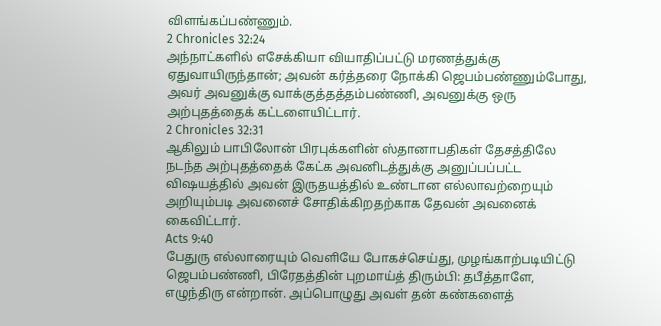விளங்கப்பண்ணும்.
2 Chronicles 32:24
அந்நாட்களில் எசேக்கியா வியாதிப்பட்டு மரணத்துக்கு ஏதுவாயிருந்தான்; அவன் கர்த்தரை நோக்கி ஜெபம்பண்ணும்போது, அவர் அவனுக்கு வாக்குத்தத்தம்பண்ணி, அவனுக்கு ஒரு அற்புதத்தைக் கட்டளையிட்டார்.
2 Chronicles 32:31
ஆகிலும் பாபிலோன் பிரபுக்களின் ஸ்தானாபதிகள் தேசத்திலே நடந்த அற்புதத்தைக் கேட்க அவனிடத்துக்கு அனுப்பப்பட்ட விஷயத்தில் அவன் இருதயத்தில் உண்டான எல்லாவற்றையும் அறியும்படி அவனைச் சோதிக்கிறதற்காக தேவன் அவனைக் கைவிட்டார்.
Acts 9:40
பேதுரு எல்லாரையும் வெளியே போகச்செய்து, முழங்காற்படியிட்டு ஜெபம்பண்ணி, பிரேதத்தின் புறமாய்த் திரும்பி: தபீத்தாளே, எழுந்திரு என்றான். அப்பொழுது அவள் தன் கண்களைத்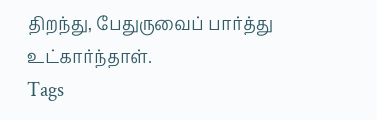திறந்து, பேதுருவைப் பார்த்து உட்கார்ந்தாள்.
Tags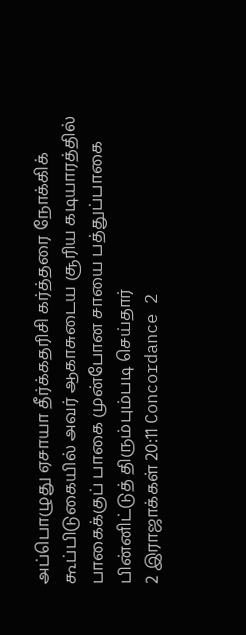அப்பொழுது ஏசாயா தீர்க்கதரிசி கர்த்தரை நோக்கிக் கூப்பிடுகையில் அவர் ஆகாசுடைய சூரிய கடியாரத்தில் பாகைக்குப் பாகை முன்போன சாயை பத்துப்பாகை பின்னிட்டுத் திரும்பும்படி செய்தார்
2 இராஜாக்கள் 20:11 Concordance 2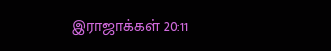இராஜாக்கள் 20:11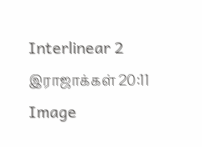Interlinear 2 இராஜாக்கள் 20:11 Image